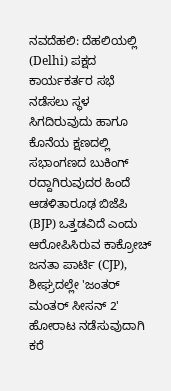ನವದೆಹಲಿ: ದೆಹಲಿಯಲ್ಲಿ (Delhi) ಪಕ್ಷದ ಕಾರ್ಯಕರ್ತರ ಸಭೆ ನಡೆಸಲು ಸ್ಥಳ ಸಿಗದಿರುವುದು ಹಾಗೂ ಕೊನೆಯ ಕ್ಷಣದಲ್ಲಿ ಸಭಾಂಗಣದ ಬುಕಿಂಗ್ ರದ್ದಾಗಿರುವುದರ ಹಿಂದೆ ಆಡಳಿತಾರೂಢ ಬಿಜೆಪಿ (BJP) ಒತ್ತಡವಿದೆ ಎಂದು ಆರೋಪಿಸಿರುವ ಕಾಕ್ರೋಚ್ ಜನತಾ ಪಾರ್ಟಿ (CJP), ಶೀಘ್ರದಲ್ಲೇ 'ಜಂತರ್ ಮಂತರ್ ಸೀಸನ್ 2' ಹೋರಾಟ ನಡೆಸುವುದಾಗಿ ಕರೆ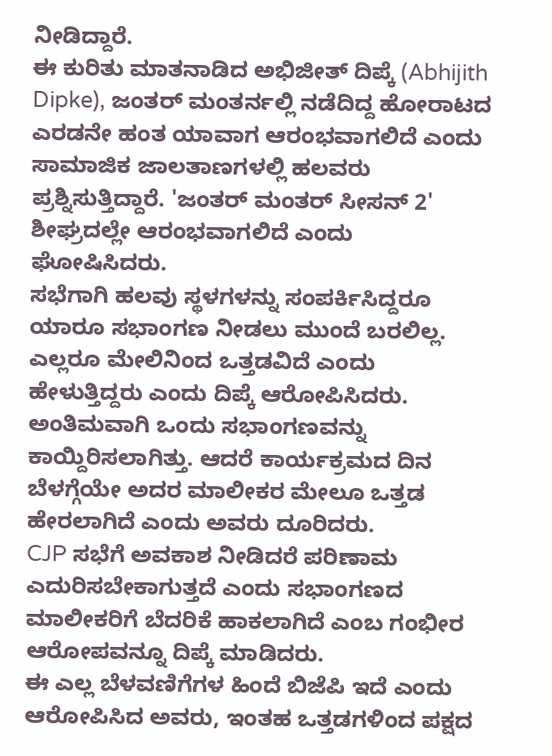ನೀಡಿದ್ದಾರೆ.
ಈ ಕುರಿತು ಮಾತನಾಡಿದ ಅಭಿಜೀತ್ ದಿಪ್ಕೆ (Abhijith Dipke), ಜಂತರ್ ಮಂತರ್ನಲ್ಲಿ ನಡೆದಿದ್ದ ಹೋರಾಟದ ಎರಡನೇ ಹಂತ ಯಾವಾಗ ಆರಂಭವಾಗಲಿದೆ ಎಂದು ಸಾಮಾಜಿಕ ಜಾಲತಾಣಗಳಲ್ಲಿ ಹಲವರು ಪ್ರಶ್ನಿಸುತ್ತಿದ್ದಾರೆ. 'ಜಂತರ್ ಮಂತರ್ ಸೀಸನ್ 2' ಶೀಘ್ರದಲ್ಲೇ ಆರಂಭವಾಗಲಿದೆ ಎಂದು ಘೋಷಿಸಿದರು.
ಸಭೆಗಾಗಿ ಹಲವು ಸ್ಥಳಗಳನ್ನು ಸಂಪರ್ಕಿಸಿದ್ದರೂ ಯಾರೂ ಸಭಾಂಗಣ ನೀಡಲು ಮುಂದೆ ಬರಲಿಲ್ಲ. ಎಲ್ಲರೂ ಮೇಲಿನಿಂದ ಒತ್ತಡವಿದೆ ಎಂದು ಹೇಳುತ್ತಿದ್ದರು ಎಂದು ದಿಪ್ಕೆ ಆರೋಪಿಸಿದರು.
ಅಂತಿಮವಾಗಿ ಒಂದು ಸಭಾಂಗಣವನ್ನು ಕಾಯ್ದಿರಿಸಲಾಗಿತ್ತು. ಆದರೆ ಕಾರ್ಯಕ್ರಮದ ದಿನ ಬೆಳಗ್ಗೆಯೇ ಅದರ ಮಾಲೀಕರ ಮೇಲೂ ಒತ್ತಡ ಹೇರಲಾಗಿದೆ ಎಂದು ಅವರು ದೂರಿದರು.
CJP ಸಭೆಗೆ ಅವಕಾಶ ನೀಡಿದರೆ ಪರಿಣಾಮ ಎದುರಿಸಬೇಕಾಗುತ್ತದೆ ಎಂದು ಸಭಾಂಗಣದ ಮಾಲೀಕರಿಗೆ ಬೆದರಿಕೆ ಹಾಕಲಾಗಿದೆ ಎಂಬ ಗಂಭೀರ ಆರೋಪವನ್ನೂ ದಿಪ್ಕೆ ಮಾಡಿದರು.
ಈ ಎಲ್ಲ ಬೆಳವಣಿಗೆಗಳ ಹಿಂದೆ ಬಿಜೆಪಿ ಇದೆ ಎಂದು ಆರೋಪಿಸಿದ ಅವರು, ಇಂತಹ ಒತ್ತಡಗಳಿಂದ ಪಕ್ಷದ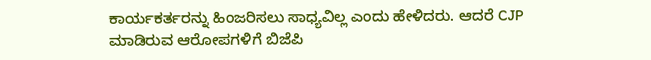ಕಾರ್ಯಕರ್ತರನ್ನು ಹಿಂಜರಿಸಲು ಸಾಧ್ಯವಿಲ್ಲ ಎಂದು ಹೇಳಿದರು. ಆದರೆ CJP ಮಾಡಿರುವ ಆರೋಪಗಳಿಗೆ ಬಿಜೆಪಿ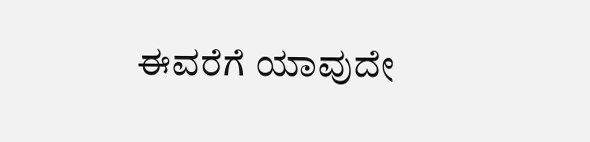ಈವರೆಗೆ ಯಾವುದೇ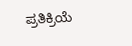ಪ್ರತಿಕ್ರಿಯೆ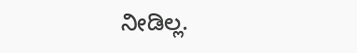ನೀಡಿಲ್ಲ.